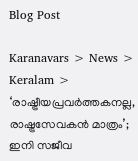Blog Post

Karanavars > News > Keralam > ‘രാഷ്ട്രീയപ്രവര്‍ത്തകനല്ല, രാഷ്ട്രസേവകന്‍ മാത്രം’; ഇനി സജീവ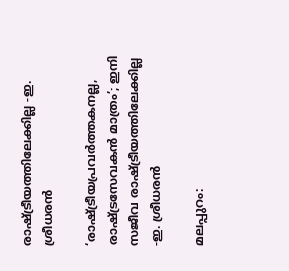രാഷ്ട്രീയത്തിലേക്കില്ല -ഇ. ശ്രീധരന്‍

‘രാഷ്ട്രീയപ്രവര്‍ത്തകനല്ല, രാഷ്ട്രസേവകന്‍ മാത്രം’; ഇനി സജീവ രാഷ്ട്രീയത്തിലേക്കില്ല -ഇ. ശ്രീധരന്‍

മലപ്പുറം: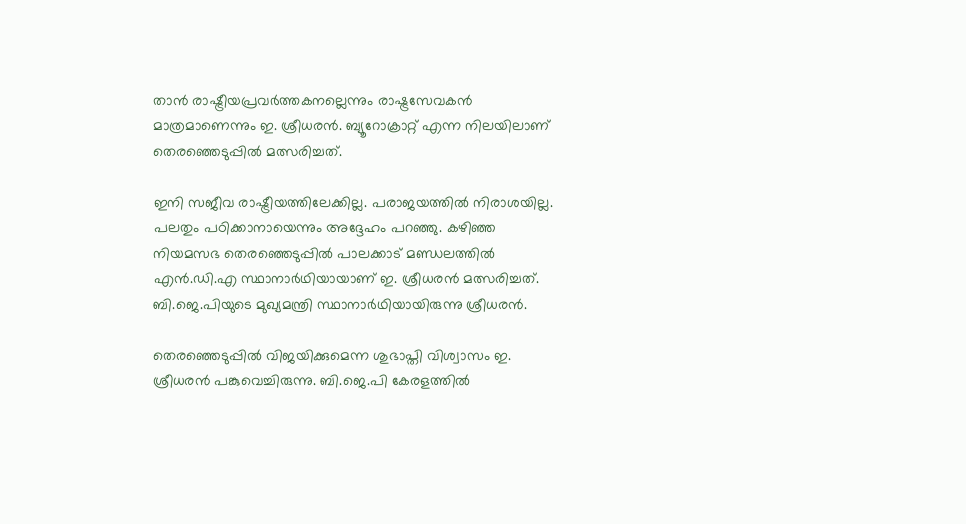താന്‍ രാഷ്ട്രീയപ്രവര്‍ത്തകനല്ലെന്നും രാഷ്ട്രസേവകന്‍ മാത്രമാണെന്നും ഇ. ശ്രീധരന്‍. ബ്യൂറോക്രാറ്റ് എന്ന നിലയിലാണ് തെരഞ്ഞെടുപ്പില്‍ മത്സരിച്ചത്.

ഇനി സജീവ രാഷ്ട്രീയത്തിലേക്കില്ല. പരാജയത്തില്‍ നിരാശയില്ല. പലതും പഠിക്കാനായെന്നും അദ്ദേഹം പറഞ്ഞു. കഴിഞ്ഞ നിയമസഭ തെരഞ്ഞെടുപ്പില്‍ പാലക്കാട് മണ്ഡലത്തില്‍ എന്‍.ഡി.എ സ്ഥാനാര്‍ഥിയായാണ് ഇ. ശ്രീധരന്‍ മത്സരിച്ചത്. ബി.ജെ.പിയുടെ മുഖ്യമന്ത്രി സ്ഥാനാര്‍ഥിയായിരുന്നു ശ്രീധരന്‍.

തെരഞ്ഞെടുപ്പില്‍ വിജ‍യിക്കുമെന്ന ശുഭാപ്തി വിശ്വാസം ഇ. ശ്രീധരന്‍ പങ്കുവെച്ചിരുന്നു. ബി.ജെ.പി കേരളത്തില്‍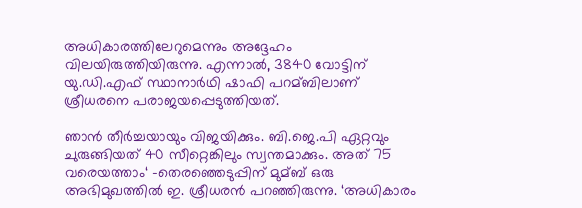അധികാരത്തിലേറുമെന്നും അദ്ദേഹം വിലയിരുത്തിയിരുന്നു. എന്നാല്‍, 3840 വോട്ടിന് യു.ഡി.എഫ് സ്ഥാനാര്‍ഥി ഷാഫി പറമ്ബിലാണ് ശ്രീധരനെ പരാജയപ്പെടുത്തിയത്.

ഞാന്‍ തീര്‍ച്ചയായും വിജയിക്കും. ബി.ജെ.പി ഏറ്റവും ചുരുങ്ങിയത് 40 സീറ്റെങ്കിലും സ്വന്തമാക്കും. അത് 75 വരെയത്താം‘ –തെരഞ്ഞെടുപ്പിന് മുമ്ബ് ഒരു അഭിമുഖത്തില്‍ ഇ. ശ്രീധരന്‍ പറഞ്ഞിരുന്നു. ‘അധികാരം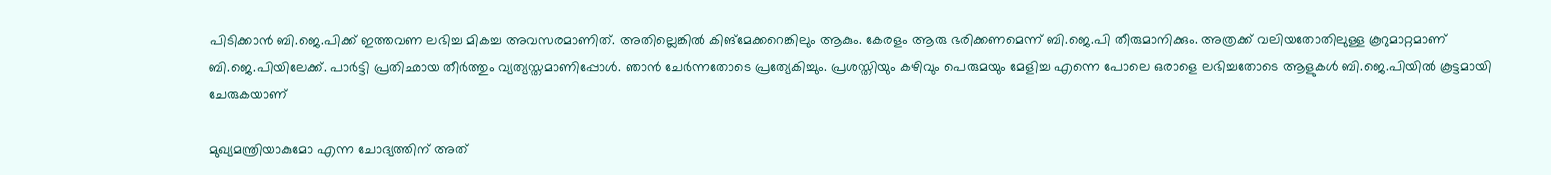പിടിക്കാന്‍ ബി.ജെ.പിക്ക് ഇത്തവണ ലഭിച്ച മികച്ച അവസരമാണിത്. അതില്ലെങ്കില്‍ കിങ്മേക്കറെങ്കിലും ആകും. കേരളം ആരു ഭരിക്കണമെന്ന് ബി.ജെ.പി തീരുമാനിക്കും. അത്രക്ക് വലിയതോതിലുള്ള കൂറുമാറ്റമാണ് ബി.ജെ.പിയിലേക്ക്. പാര്‍ട്ടി പ്രതിഛായ തീര്‍ത്തും വ്യത്യസ്തമാണിപ്പോള്‍. ഞാന്‍ ചേര്‍ന്നതോടെ പ്രത്യേകിച്ചും. പ്രശസ്തിയും കഴിവും പെരുമയും മേളിച്ച എന്നെ പോലെ ഒരാളെ ലഭിച്ചതോടെ ആളുകള്‍ ബി.ജെ.പിയില്‍ കൂട്ടമായി ചേരുകയാണ്

മുഖ്യമന്ത്രിയാകുമോ എന്ന ചോദ്യത്തിന് അത്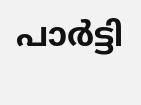പാര്‍ട്ടി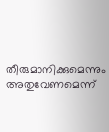തീരുമാനിക്കുമെന്നും അതുവേണമെന്ന്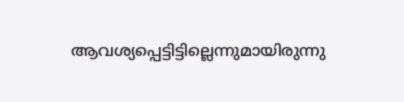ആവശ്യപ്പെട്ടിട്ടില്ലെന്നുമായിരുന്നു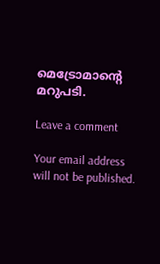മെട്രോമാന്‍റെ മറുപടി.

Leave a comment

Your email address will not be published.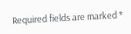Required fields are marked *